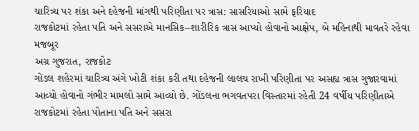ચારિત્ર્ય પર શંકા અને દહેજની માંગથી પરિણીતા પર ત્રાસ: સાસરિયાઓ સામે ફરિયાદ
રાજકોટમાં રહેતા પતિ અને સસરાએ માનસિક–શારીરિક ત્રાસ આપ્યો હોવાનો આક્ષેપ, બે મહિનાથી માવતરે રહેવા મજબૂર
અગ્ર ગુજરાત, રાજકોટ
ગોંડલ શહેરમાં ચારિત્ર્ય અંગે ખોટી શંકા કરી તથા દહેજની લાલચ રાખી પરિણીતા પર અસહ્ય ત્રાસ ગુજારવામાં આવ્યો હોવાનો ગંભીર મામલો સામે આવ્યો છે. ગોંડલના ભગવતપરા વિસ્તારમાં રહેતી 24 વર્ષીય પરિણીતાએ રાજકોટમાં રહેતા પોતાના પતિ અને સસરા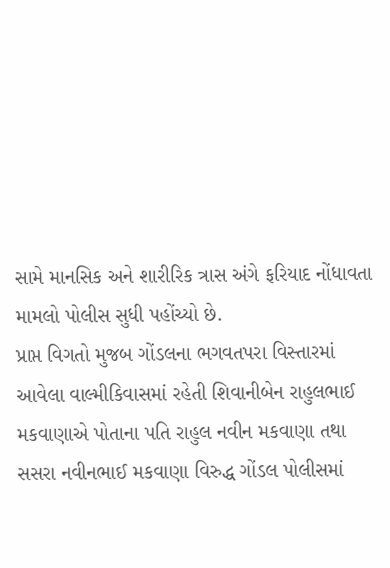સામે માનસિક અને શારીરિક ત્રાસ અંગે ફરિયાદ નોંધાવતા મામલો પોલીસ સુધી પહોંચ્યો છે.
પ્રાપ્ત વિગતો મુજબ ગોંડલના ભગવતપરા વિસ્તારમાં આવેલા વાલ્મીકિવાસમાં રહેતી શિવાનીબેન રાહુલભાઈ મકવાણાએ પોતાના પતિ રાહુલ નવીન મકવાણા તથા સસરા નવીનભાઈ મકવાણા વિરુદ્ધ ગોંડલ પોલીસમાં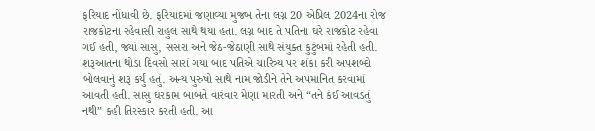ફરિયાદ નોંધાવી છે. ફરિયાદમાં જણાવ્યા મુજબ તેના લગ્ન 20 એપ્રિલ 2024ના રોજ રાજકોટના રહેવાસી રાહુલ સાથે થયા હતા. લગ્ન બાદ તે પતિના ઘરે રાજકોટ રહેવા ગઈ હતી, જ્યાં સાસુ, સસરા અને જેઠ-જેઠાણી સાથે સંયુક્ત કુટુંબમાં રહેતી હતી.
શરૂઆતના થોડા દિવસો સારાં ગયા બાદ પતિએ ચારિત્ર્ય પર શંકા કરી અપશબ્દો બોલવાનું શરૂ કર્યું હતું. અન્ય પુરુષો સાથે નામ જોડીને તેને અપમાનિત કરવામાં આવતી હતી. સાસુ ઘરકામ બાબતે વારંવાર મેણા મારતી અને “તને કંઈ આવડતું નથી” કહી તિરસ્કાર કરતી હતી. આ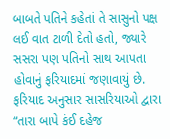બાબતે પતિને કહેતાં તે સાસુનો પક્ષ લઈ વાત ટાળી દેતો હતો, જ્યારે સસરા પણ પતિનો સાથ આપતા હોવાનું ફરિયાદમાં જણાવાયું છે.
ફરિયાદ અનુસાર સાસરિયાઓ દ્વારા “તારા બાપે કંઈ દહેજ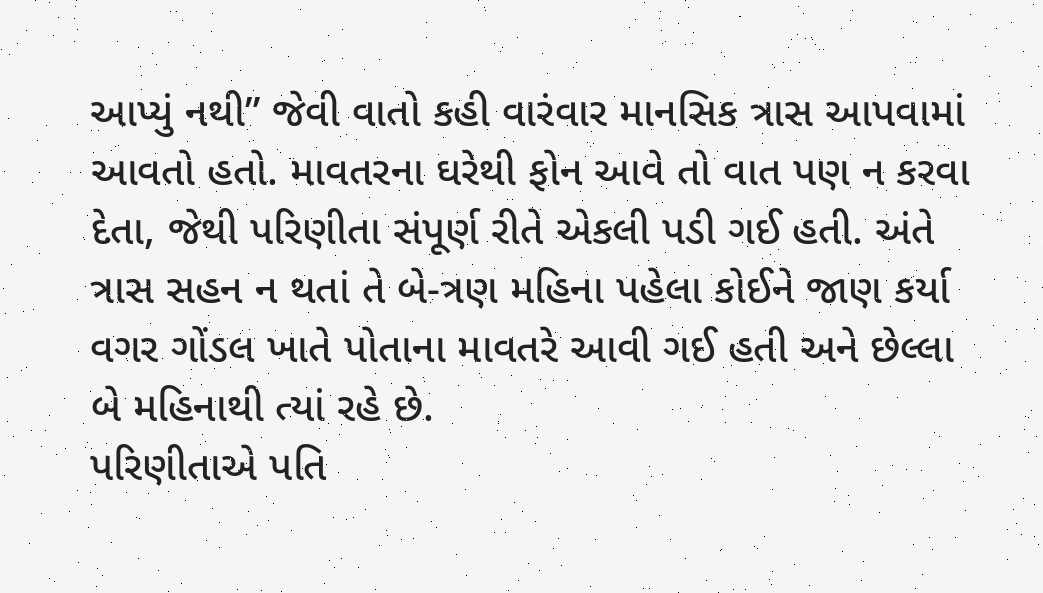આપ્યું નથી” જેવી વાતો કહી વારંવાર માનસિક ત્રાસ આપવામાં આવતો હતો. માવતરના ઘરેથી ફોન આવે તો વાત પણ ન કરવા દેતા, જેથી પરિણીતા સંપૂર્ણ રીતે એકલી પડી ગઈ હતી. અંતે ત્રાસ સહન ન થતાં તે બે-ત્રણ મહિના પહેલા કોઈને જાણ કર્યા વગર ગોંડલ ખાતે પોતાના માવતરે આવી ગઈ હતી અને છેલ્લા બે મહિનાથી ત્યાં રહે છે.
પરિણીતાએ પતિ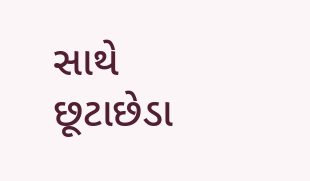સાથે છૂટાછેડા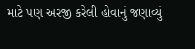માટે પણ અરજી કરેલી હોવાનું જણાવ્યું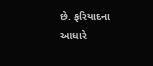છે. ફરિયાદના આધારે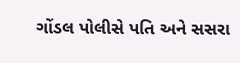ગોંડલ પોલીસે પતિ અને સસરા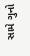સામે ગુનો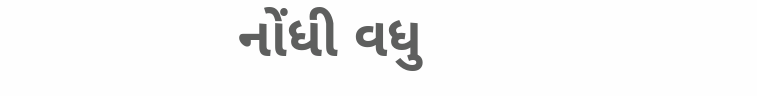નોંધી વધુ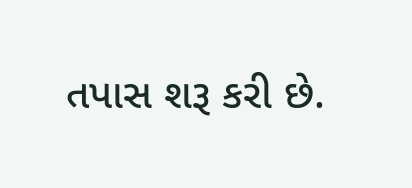તપાસ શરૂ કરી છે.